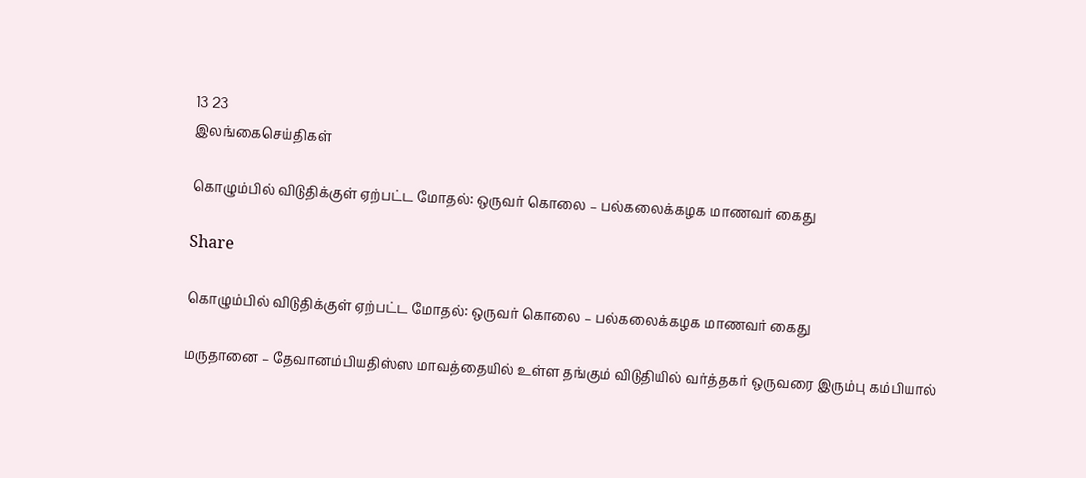13 23
இலங்கைசெய்திகள்

கொழும்பில் விடுதிக்குள் ஏற்பட்ட மோதல்: ஒருவர் கொலை – பல்கலைக்கழக மாணவர் கைது

Share

கொழும்பில் விடுதிக்குள் ஏற்பட்ட மோதல்: ஒருவர் கொலை – பல்கலைக்கழக மாணவர் கைது

மருதானை – தேவானம்பியதிஸ்ஸ மாவத்தையில் உள்ள தங்கும் விடுதியில் வர்த்தகர் ஒருவரை இரும்பு கம்பியால்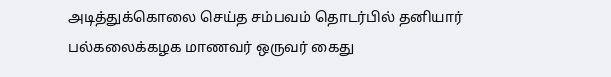அடித்துக்கொலை செய்த சம்பவம் தொடர்பில் தனியார் பல்கலைக்கழக மாணவர் ஒருவர் கைது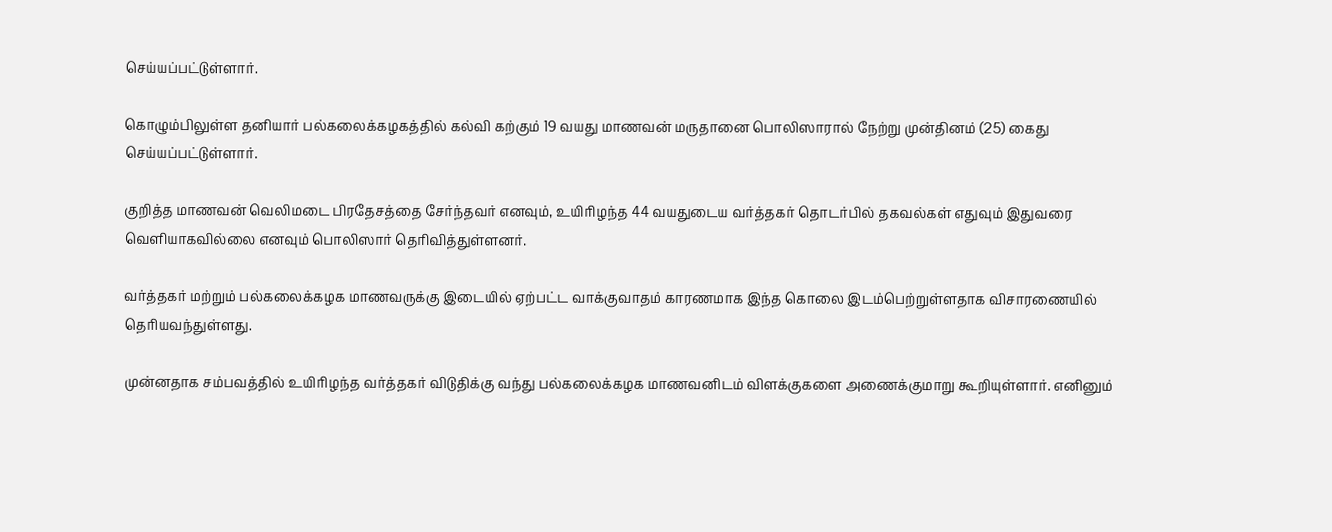செய்யப்பட்டுள்ளார்.

கொழும்பிலுள்ள தனியார் பல்கலைக்கழகத்தில் கல்வி கற்கும் 19 வயது மாணவன் மருதானை பொலிஸாரால் நேற்று முன்தினம் (25) கைது செய்யப்பட்டுள்ளார்.

குறித்த மாணவன் வெலிமடை பிரதேசத்தை சேர்ந்தவர் எனவும், உயிரிழந்த 44 வயதுடைய வர்த்தகர் தொடர்பில் தகவல்கள் எதுவும் இதுவரை வெளியாகவில்லை எனவும் பொலிஸார் தெரிவித்துள்ளனர்.

வர்த்தகர் மற்றும் பல்கலைக்கழக மாணவருக்கு இடையில் ஏற்பட்ட வாக்குவாதம் காரணமாக இந்த கொலை இடம்பெற்றுள்ளதாக விசாரணையில் தெரியவந்துள்ளது.

முன்னதாக சம்பவத்தில் உயிரிழந்த வர்த்தகர் விடுதிக்கு வந்து பல்கலைக்கழக மாணவனிடம் விளக்குகளை அணைக்குமாறு கூறியுள்ளார். எனினும்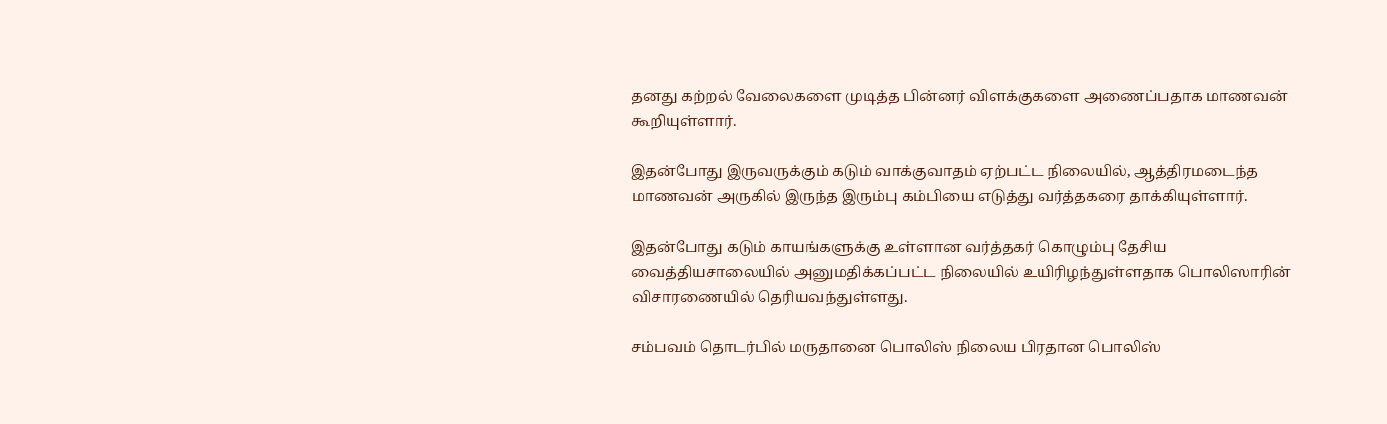தனது கற்றல் வேலைகளை முடித்த பின்னர் விளக்குகளை அணைப்பதாக மாணவன் கூறியுள்ளார்.

இதன்போது இருவருக்கும் கடும் வாக்குவாதம் ஏற்பட்ட நிலையில், ஆத்திரமடைந்த மாணவன் அருகில் இருந்த இரும்பு கம்பியை எடுத்து வர்த்தகரை தாக்கியுள்ளார்.

இதன்போது கடும் காயங்களுக்கு உள்ளான வர்த்தகர் கொழும்பு தேசிய வைத்தியசாலையில் அனுமதிக்கப்பட்ட நிலையில் உயிரிழந்துள்ளதாக பொலிஸாரின் விசாரணையில் தெரியவந்துள்ளது.

சம்பவம் தொடர்பில் மருதானை பொலிஸ் நிலைய பிரதான பொலிஸ்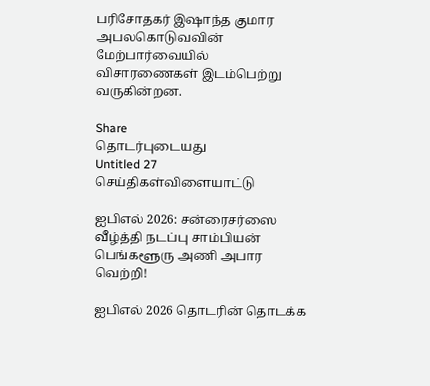பரிசோதகர் இஷாந்த குமார அபலகொடுவவின் மேற்பார்வையில் விசாரணைகள் இடம்பெற்று வருகின்றன.

Share
தொடர்புடையது
Untitled 27
செய்திகள்விளையாட்டு

ஐபிஎல் 2026: சன்ரைசர்ஸை வீழ்த்தி நடப்பு சாம்பியன் பெங்களூரு அணி அபார வெற்றி!

ஐபிஎல் 2026 தொடரின் தொடக்க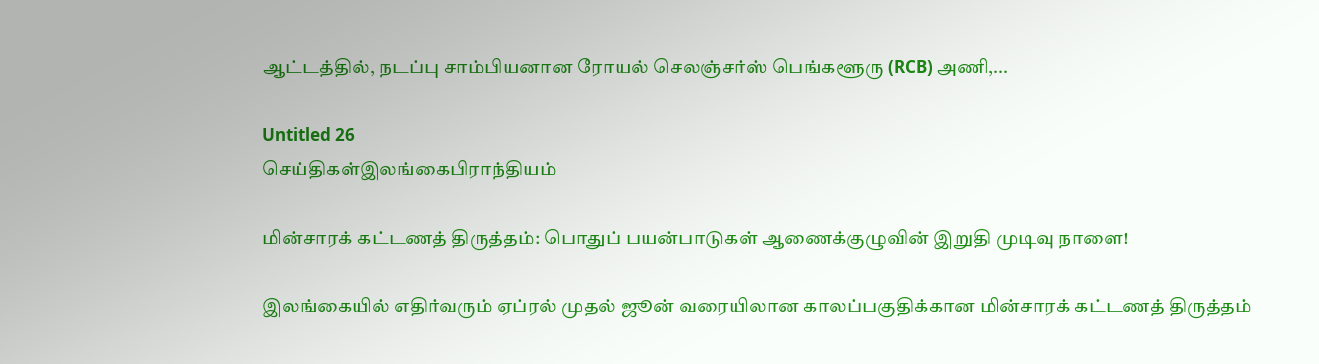ஆட்டத்தில், நடப்பு சாம்பியனான ரோயல் செலஞ்சர்ஸ் பெங்களூரு (RCB) அணி,...

Untitled 26
செய்திகள்இலங்கைபிராந்தியம்

மின்சாரக் கட்டணத் திருத்தம்: பொதுப் பயன்பாடுகள் ஆணைக்குழுவின் இறுதி முடிவு நாளை!

இலங்கையில் எதிர்வரும் ஏப்ரல் முதல் ஜூன் வரையிலான காலப்பகுதிக்கான மின்சாரக் கட்டணத் திருத்தம்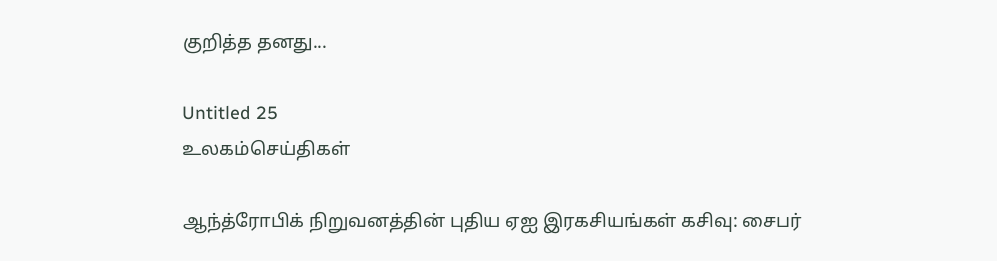குறித்த தனது...

Untitled 25
உலகம்செய்திகள்

ஆந்த்ரோபிக் நிறுவனத்தின் புதிய ஏஐ இரகசியங்கள் கசிவு: சைபர்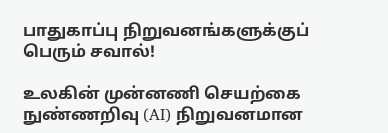பாதுகாப்பு நிறுவனங்களுக்குப் பெரும் சவால்!

உலகின் முன்னணி செயற்கை நுண்ணறிவு (AI) நிறுவனமான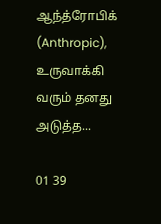ஆந்த்ரோபிக் (Anthropic), உருவாக்கி வரும் தனது அடுத்த...

01 39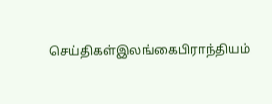செய்திகள்இலங்கைபிராந்தியம்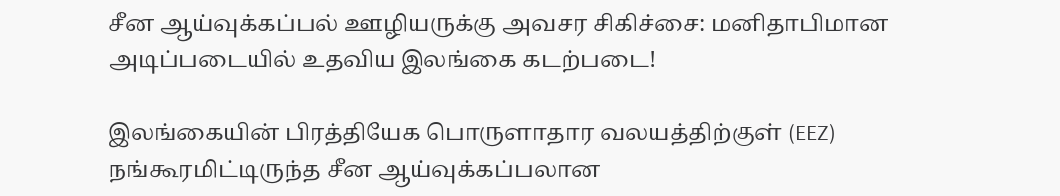சீன ஆய்வுக்கப்பல் ஊழியருக்கு அவசர சிகிச்சை: மனிதாபிமான அடிப்படையில் உதவிய இலங்கை கடற்படை!

இலங்கையின் பிரத்தியேக பொருளாதார வலயத்திற்குள் (EEZ) நங்கூரமிட்டிருந்த சீன ஆய்வுக்கப்பலான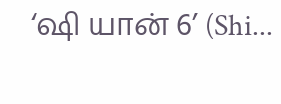‘ஷி யான் 6’ (Shi...